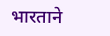भारताने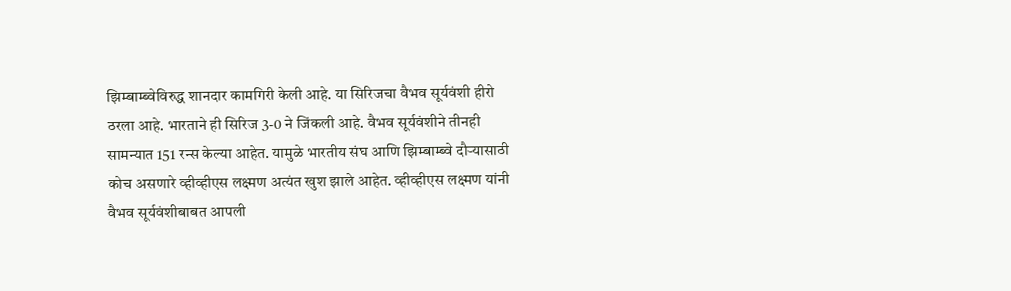झिम्बाम्ब्वेविरुद्ध शानदार कामगिरी केली आहे. या सिरिजचा वैभव सूर्यवंशी हीरो ठरला आहे. भारताने ही सिरिज 3-0 ने जिंकली आहे. वैभव सूर्यवंशीने तीनही सामन्यात 151 रन्स केल्या आहेत. यामुळे भारतीय संघ आणि झिम्बाम्ब्वे दौऱ्यासाठी कोच असणारे व्हीव्हीएस लक्ष्मण अत्यंत खुश झाले आहेत. व्हीव्हीएस लक्ष्मण यांनी वैभव सूर्यवंशीबाबत आपली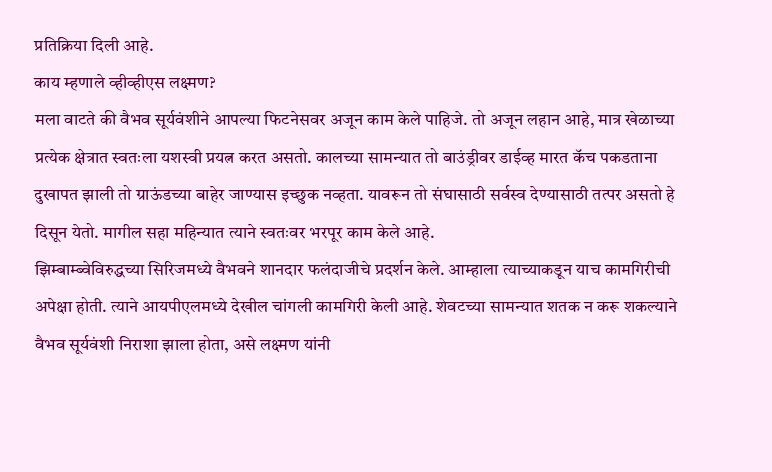प्रतिक्रिया दिली आहे.
काय म्हणाले व्हीव्हीएस लक्ष्मण?
मला वाटते की वैभव सूर्यवंशीने आपल्या फिटनेसवर अजून काम केले पाहिजे. तो अजून लहान आहे, मात्र खेळाच्या प्रत्येक क्षेत्रात स्वतःला यशस्वी प्रयत्न करत असतो. कालच्या सामन्यात तो बाउंड्रीवर डाईव्ह मारत कॅच पकडताना दुखापत झाली तो ग्राऊंडच्या बाहेर जाण्यास इच्छुक नव्हता. यावरून तो संघासाठी सर्वस्व देण्यासाठी तत्पर असतो हे दिसून येतो. मागील सहा महिन्यात त्याने स्वतःवर भरपूर काम केले आहे.
झिम्बाम्ब्वेविरुद्धच्या सिरिजमध्ये वैभवने शानदार फलंदाजीचे प्रदर्शन केले. आम्हाला त्याच्याकडून याच कामगिरीची अपेक्षा होती. त्याने आयपीएलमध्ये देखील चांगली कामगिरी केली आहे. शेवटच्या सामन्यात शतक न करू शकल्याने वैभव सूर्यवंशी निराशा झाला होता, असे लक्ष्मण यांनी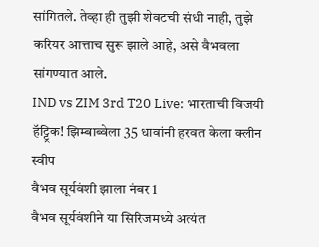सांगितले. तेव्हा ही तुझी शेवटची संधी नाही, तुझे करियर आत्ताच सुरू झाले आहे, असे वैभवला सांगण्यात आले.
IND vs ZIM 3rd T20 Live: भारताची विजयी हॅट्ट्रिक! झिम्बाब्वेला 35 धावांनी हरवत केला क्लीन स्वीप
वैभव सूर्यवंशी झाला नंबर 1
वैभव सूर्यवंशीने या सिरिजमध्ये अत्यंत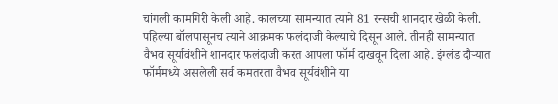चांगली कामगिरी केली आहे. कालच्या सामन्यात त्याने 81 रन्सची शानदार खेळी केली. पहिल्या बॉलपासूनच त्याने आक्रमक फलंदाजी केल्याचे दिसून आले. तीनही सामन्यात वैभव सूर्यावंशीने शानदार फलंदाजी करत आपला फॉर्म दाखवून दिला आहे. इंग्लंड दौऱ्यात फॉर्ममध्ये असलेली सर्व कमतरता वैभव सूर्यवंशीने या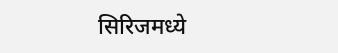सिरिजमध्ये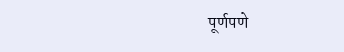पूर्णपणे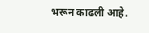भरून काढली आहे.